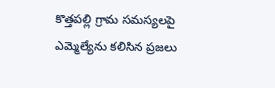కొత్తపల్లి గ్రామ సమస్యలపై ఎమ్మెల్యేను కలిసిన ప్రజలు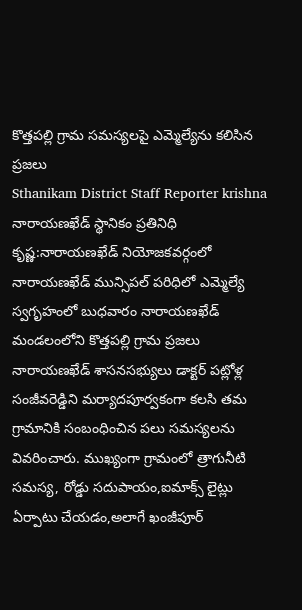కొత్తపల్లి గ్రామ సమస్యలపై ఎమ్మెల్యేను కలిసిన ప్రజలు
Sthanikam District Staff Reporter krishna
నారాయణఖేడ్ స్థానికం ప్రతినిధి కృష్ణ:నారాయణఖేడ్ నియోజకవర్గంలో నారాయణఖేడ్ మున్సిపల్ పరిధిలో ఎమ్మెల్యే స్వగృహంలో బుధవారం నారాయణఖేడ్ మండలంలోని కొత్తపల్లి గ్రామ ప్రజలు నారాయణఖేడ్ శాసనసభ్యులు డాక్టర్ పట్లోళ్ల సంజీవరెడ్డిని మర్యాదపూర్వకంగా కలసి తమ గ్రామానికి సంబంధించిన పలు సమస్యలను వివరించారు. ముఖ్యంగా గ్రామంలో త్రాగునీటి సమస్య, రోడ్డు సదుపాయం,ఐమాక్స్ లైట్లు ఏర్పాటు చేయడం,అలాగే ఖంజీపూర్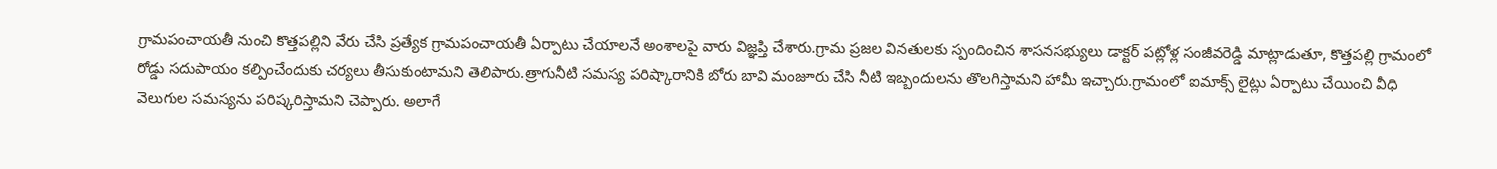గ్రామపంచాయతీ నుంచి కొత్తపల్లిని వేరు చేసి ప్రత్యేక గ్రామపంచాయతీ ఏర్పాటు చేయాలనే అంశాలపై వారు విజ్ఞప్తి చేశారు.గ్రామ ప్రజల వినతులకు స్పందించిన శాసనసభ్యులు డాక్టర్ పట్లోళ్ల సంజీవరెడ్డి మాట్లాడుతూ, కొత్తపల్లి గ్రామంలో రోడ్డు సదుపాయం కల్పించేందుకు చర్యలు తీసుకుంటామని తెలిపారు.త్రాగునీటి సమస్య పరిష్కారానికి బోరు బావి మంజూరు చేసి నీటి ఇబ్బందులను తొలగిస్తామని హామీ ఇచ్చారు.గ్రామంలో ఐమాక్స్ లైట్లు ఏర్పాటు చేయించి వీధి వెలుగుల సమస్యను పరిష్కరిస్తామని చెప్పారు. అలాగే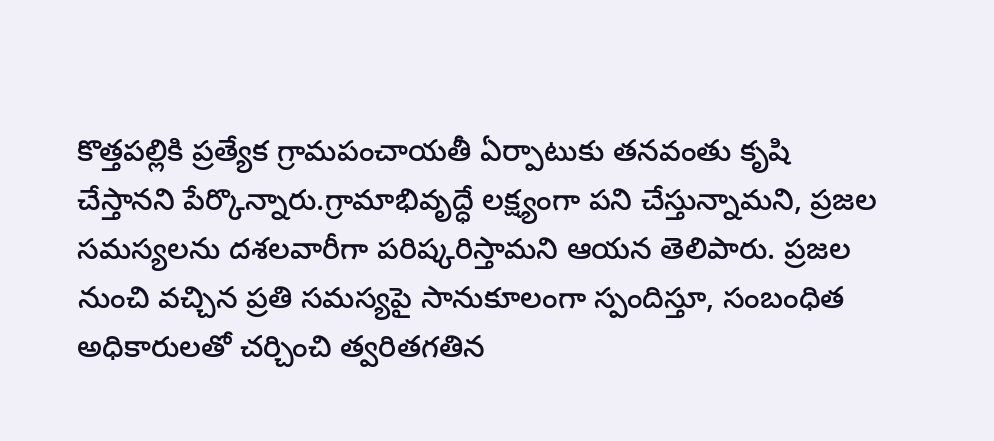కొత్తపల్లికి ప్రత్యేక గ్రామపంచాయతీ ఏర్పాటుకు తనవంతు కృషి చేస్తానని పేర్కొన్నారు.గ్రామాభివృద్ధే లక్ష్యంగా పని చేస్తున్నామని, ప్రజల సమస్యలను దశలవారీగా పరిష్కరిస్తామని ఆయన తెలిపారు. ప్రజల నుంచి వచ్చిన ప్రతి సమస్యపై సానుకూలంగా స్పందిస్తూ, సంబంధిత అధికారులతో చర్చించి త్వరితగతిన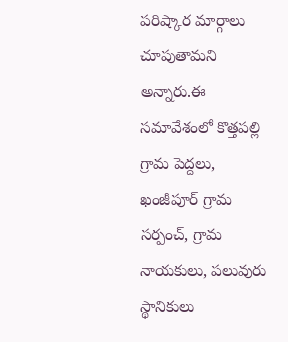పరిష్కార మార్గాలు చూపుతామని అన్నారు.ఈ సమావేశంలో కొత్తపల్లి గ్రామ పెద్దలు, ఖంజీపూర్ గ్రామ సర్పంచ్, గ్రామ నాయకులు, పలువురు స్థానికులు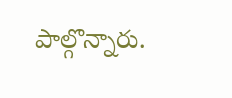పాల్గొన్నారు.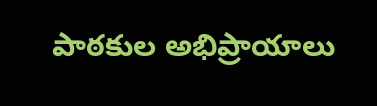పాఠకుల అభిప్రాయాలు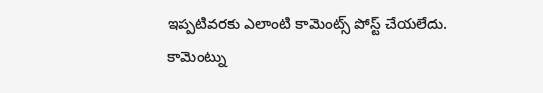ఇప్పటివరకు ఎలాంటి కామెంట్స్ పోస్ట్ చేయలేదు.
కామెంట్ను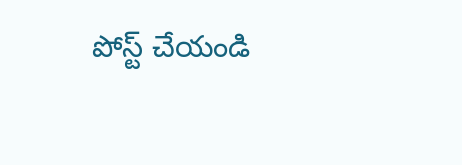పోస్ట్ చేయండి